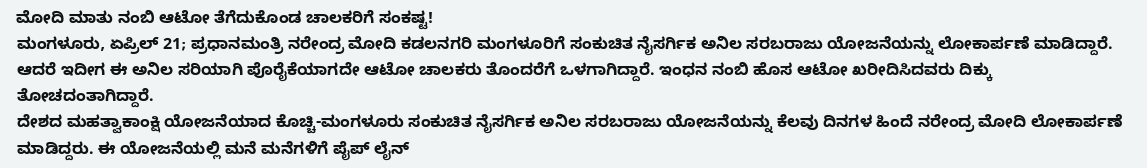ಮೋದಿ ಮಾತು ನಂಬಿ ಆಟೋ ತೆಗೆದುಕೊಂಡ ಚಾಲಕರಿಗೆ ಸಂಕಷ್ಟ!
ಮಂಗಳೂರು, ಏಪ್ರಿಲ್ 21; ಪ್ರಧಾನಮಂತ್ರಿ ನರೇಂದ್ರ ಮೋದಿ ಕಡಲನಗರಿ ಮಂಗಳೂರಿಗೆ ಸಂಕುಚಿತ ನೈಸರ್ಗಿಕ ಅನಿಲ ಸರಬರಾಜು ಯೋಜನೆಯನ್ನು ಲೋಕಾರ್ಪಣೆ ಮಾಡಿದ್ದಾರೆ. ಆದರೆ ಇದೀಗ ಈ ಅನಿಲ ಸರಿಯಾಗಿ ಪೊರೈಕೆಯಾಗದೇ ಆಟೋ ಚಾಲಕರು ತೊಂದರೆಗೆ ಒಳಗಾಗಿದ್ದಾರೆ. ಇಂಧನ ನಂಬಿ ಹೊಸ ಆಟೋ ಖರೀದಿಸಿದವರು ದಿಕ್ಕು ತೋಚದಂತಾಗಿದ್ದಾರೆ.
ದೇಶದ ಮಹತ್ವಾಕಾಂಕ್ಷಿ ಯೋಜನೆಯಾದ ಕೊಚ್ಚಿ-ಮಂಗಳೂರು ಸಂಕುಚಿತ ನೈಸರ್ಗಿಕ ಅನಿಲ ಸರಬರಾಜು ಯೋಜನೆಯನ್ನು ಕೆಲವು ದಿನಗಳ ಹಿಂದೆ ನರೇಂದ್ರ ಮೋದಿ ಲೋಕಾರ್ಪಣೆ ಮಾಡಿದ್ದರು. ಈ ಯೋಜನೆಯಲ್ಲಿ ಮನೆ ಮನೆಗಳಿಗೆ ಪೈಪ್ ಲೈನ್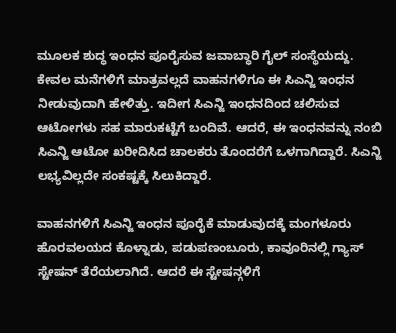ಮೂಲಕ ಶುದ್ಧ ಇಂಧನ ಪೂರೈಸುವ ಜವಾಬ್ಧಾರಿ ಗೈಲ್ ಸಂಸ್ಥೆಯದ್ದು.
ಕೇವಲ ಮನೆಗಳಿಗೆ ಮಾತ್ರವಲ್ಲದೆ ವಾಹನಗಳಿಗೂ ಈ ಸಿಎನ್ಜಿ ಇಂಧನ ನೀಡುವುದಾಗಿ ಹೇಳಿತ್ತು. ಇದೀಗ ಸಿಎನ್ಜಿ ಇಂಧನದಿಂದ ಚಲಿಸುವ ಆಟೋಗಳು ಸಹ ಮಾರುಕಟ್ಟೆಗೆ ಬಂದಿವೆ. ಆದರೆ, ಈ ಇಂಧನವನ್ನು ನಂಬಿ ಸಿಎನ್ಜಿ ಆಟೋ ಖರೀದಿಸಿದ ಚಾಲಕರು ತೊಂದರೆಗೆ ಒಳಗಾಗಿದ್ದಾರೆ. ಸಿಎನ್ಜಿ ಲಭ್ಯವಿಲ್ಲದೇ ಸಂಕಷ್ಟಕ್ಕೆ ಸಿಲುಕಿದ್ದಾರೆ.

ವಾಹನಗಳಿಗೆ ಸಿಎನ್ಜಿ ಇಂಧನ ಪೂರೈಕೆ ಮಾಡುವುದಕ್ಕೆ ಮಂಗಳೂರು ಹೊರವಲಯದ ಕೊಳ್ನಾಡು, ಪಡುಪಣಂಬೂರು, ಕಾವೂರಿನಲ್ಲಿ ಗ್ಯಾಸ್ ಸ್ಟೇಷನ್ ತೆರೆಯಲಾಗಿದೆ. ಆದರೆ ಈ ಸ್ಟೇಷನ್ಗಳಿಗೆ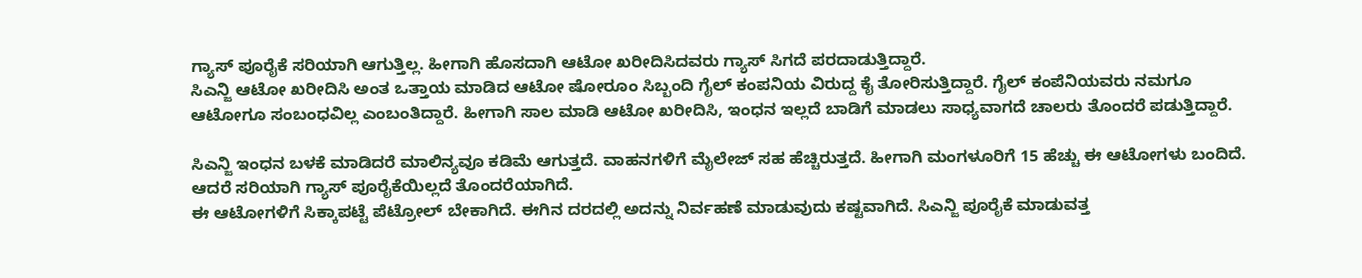ಗ್ಯಾಸ್ ಪೂರೈಕೆ ಸರಿಯಾಗಿ ಆಗುತ್ತಿಲ್ಲ. ಹೀಗಾಗಿ ಹೊಸದಾಗಿ ಆಟೋ ಖರೀದಿಸಿದವರು ಗ್ಯಾಸ್ ಸಿಗದೆ ಪರದಾಡುತ್ತಿದ್ದಾರೆ.
ಸಿಎನ್ಜಿ ಆಟೋ ಖರೀದಿಸಿ ಅಂತ ಒತ್ತಾಯ ಮಾಡಿದ ಆಟೋ ಷೋರೂಂ ಸಿಬ್ಬಂದಿ ಗೈಲ್ ಕಂಪನಿಯ ವಿರುದ್ದ ಕೈ ತೋರಿಸುತ್ತಿದ್ದಾರೆ. ಗೈಲ್ ಕಂಪೆನಿಯವರು ನಮಗೂ ಆಟೋಗೂ ಸಂಬಂಧವಿಲ್ಲ ಎಂಬಂತಿದ್ದಾರೆ. ಹೀಗಾಗಿ ಸಾಲ ಮಾಡಿ ಆಟೋ ಖರೀದಿಸಿ, ಇಂಧನ ಇಲ್ಲದೆ ಬಾಡಿಗೆ ಮಾಡಲು ಸಾಧ್ಯವಾಗದೆ ಚಾಲರು ತೊಂದರೆ ಪಡುತ್ತಿದ್ದಾರೆ.

ಸಿಎನ್ಜಿ ಇಂಧನ ಬಳಕೆ ಮಾಡಿದರೆ ಮಾಲಿನ್ಯವೂ ಕಡಿಮೆ ಆಗುತ್ತದೆ. ವಾಹನಗಳಿಗೆ ಮೈಲೇಜ್ ಸಹ ಹೆಚ್ಚಿರುತ್ತದೆ. ಹೀಗಾಗಿ ಮಂಗಳೂರಿಗೆ 15 ಹೆಚ್ಚು ಈ ಆಟೋಗಳು ಬಂದಿದೆ. ಆದರೆ ಸರಿಯಾಗಿ ಗ್ಯಾಸ್ ಪೂರೈಕೆಯಿಲ್ಲದೆ ತೊಂದರೆಯಾಗಿದೆ.
ಈ ಆಟೋಗಳಿಗೆ ಸಿಕ್ಕಾಪಟ್ಟೆ ಪೆಟ್ರೋಲ್ ಬೇಕಾಗಿದೆ. ಈಗಿನ ದರದಲ್ಲಿ ಅದನ್ನು ನಿರ್ವಹಣೆ ಮಾಡುವುದು ಕಷ್ಟವಾಗಿದೆ. ಸಿಎನ್ಜಿ ಪೂರೈಕೆ ಮಾಡುವತ್ತ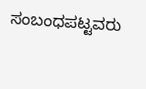ಸಂಬಂಧಪಟ್ಟವರು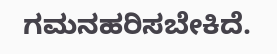ಗಮನಹರಿಸಬೇಕಿದೆ.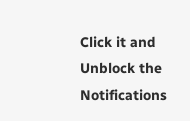Click it and Unblock the Notifications